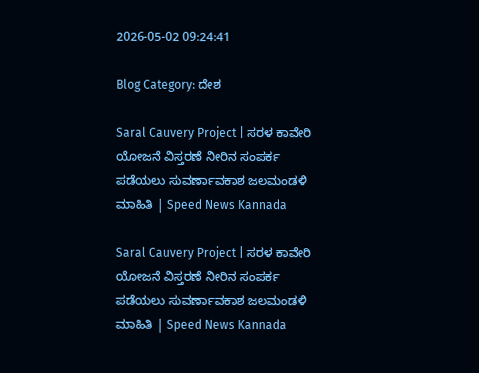2026-05-02 09:24:41

Blog Category: ದೇಶ

Saral Cauvery Project | ಸರಳ ಕಾವೇರಿ ಯೋಜನೆ ವಿಸ್ತರಣೆ ನೀರಿನ ಸಂಪರ್ಕ ಪಡೆಯಲು ಸುವರ್ಣಾವಕಾಶ ಜಲಮಂಡಳಿ ಮಾಹಿತಿ | Speed News Kannada

Saral Cauvery Project | ಸರಳ ಕಾವೇರಿ ಯೋಜನೆ ವಿಸ್ತರಣೆ ನೀರಿನ ಸಂಪರ್ಕ ಪಡೆಯಲು ಸುವರ್ಣಾವಕಾಶ ಜಲಮಂಡಳಿ ಮಾಹಿತಿ | Speed News Kannada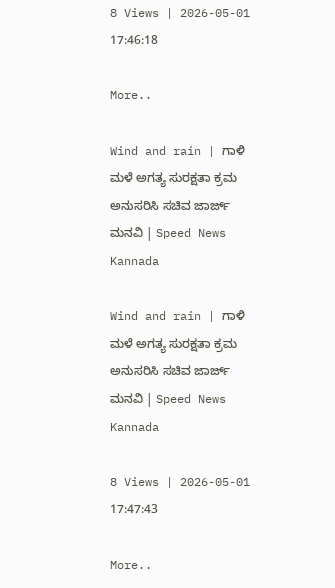8 Views | 2026-05-01 17:46:18

More..

Wind and rain | ಗಾಳಿ ಮಳೆ ಅಗತ್ಯ ಸುರಕ್ಷತಾ ಕ್ರಮ ಅನುಸರಿಸಿ ಸಚಿವ ಜಾರ್ಜ್‌ ಮನವಿ | Speed News Kannada

Wind and rain | ಗಾಳಿ ಮಳೆ ಅಗತ್ಯ ಸುರಕ್ಷತಾ ಕ್ರಮ ಅನುಸರಿಸಿ ಸಚಿವ ಜಾರ್ಜ್‌ ಮನವಿ | Speed News Kannada

8 Views | 2026-05-01 17:47:43

More..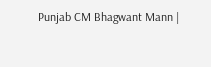Punjab CM Bhagwant Mann |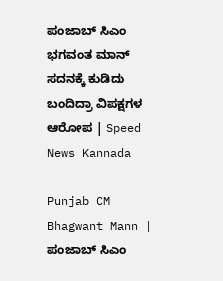ಪಂಜಾಬ್‌ ಸಿಎಂ ಭಗವಂತ ಮಾನ್ ಸದನಕ್ಕೆ ಕುಡಿದು ಬಂದಿದ್ರಾ ವಿಪಕ್ಷಗಳ ಆರೋಪ‍ | Speed News Kannada

Punjab CM Bhagwant Mann | ಪಂಜಾಬ್‌ ಸಿಎಂ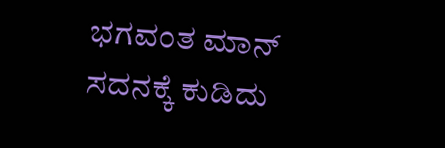ಭಗವಂತ ಮಾನ್ ಸದನಕ್ಕೆ ಕುಡಿದು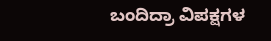ಬಂದಿದ್ರಾ ವಿಪಕ್ಷಗಳ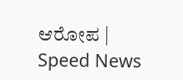ಆರೋಪ‍ | Speed News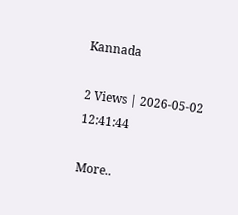Kannada

2 Views | 2026-05-02 12:41:44

More..